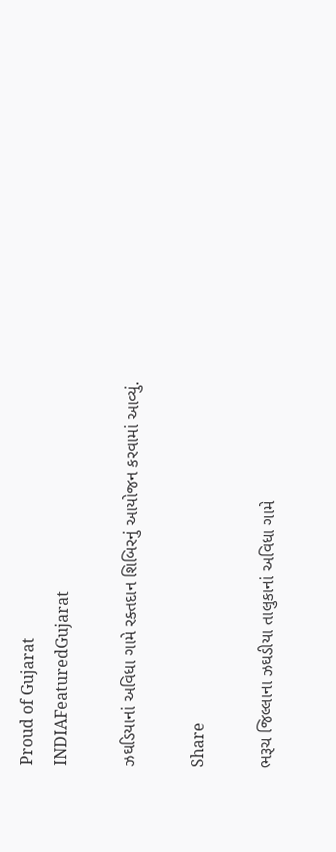Proud of Gujarat
INDIAFeaturedGujarat

ઝઘડિયાનાં અવિધા ગામે રક્તદાન શિબિરનું આયોજન કરવામાં આવ્યું.

Share

ભરૂચ જિલ્લાના ઝઘડીયા તાલુકાનાં અવિધા ગામે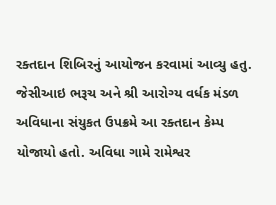રક્તદાન શિબિરનું આયોજન કરવામાં આવ્યુ હતુ. જેસીઆઇ ભરૂચ અને શ્રી આરોગ્ય વર્ધક મંડળ અવિધાના સંયુકત ઉપક્રમે આ રક્તદાન કેમ્પ યોજાયો હતો. અવિધા ગામે રામેશ્વર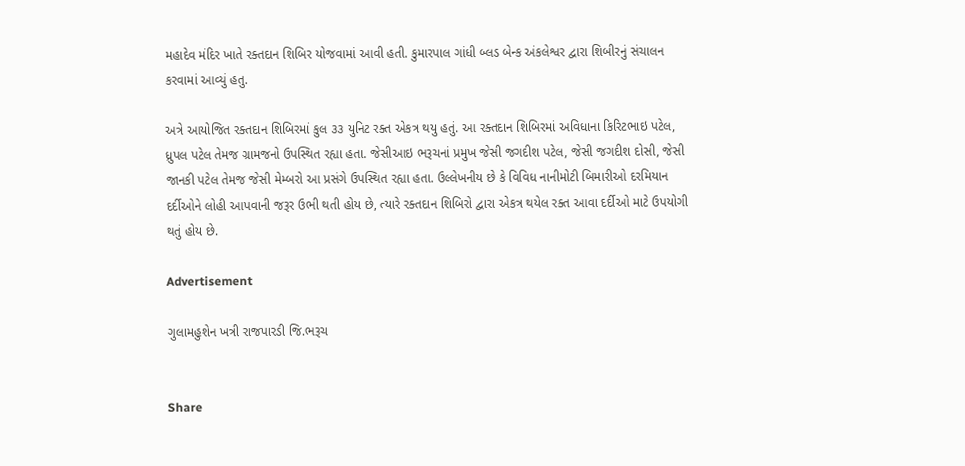મહાદેવ મંદિર ખાતે રક્તદાન શિબિર યોજવામાં આવી હતી. કુમારપાલ ગાંધી બ્લડ બેન્ક અંકલેશ્વર દ્વારા શિબીરનું સંચાલન કરવામાં આવ્યું હતુ.

અત્રે આયોજિત રક્તદાન શિબિરમાં કુલ ૩૩ યુનિટ રક્ત એકત્ર થયુ હતું. આ રક્તદાન શિબિરમાં અવિધાના કિરિટભાઇ પટેલ, ધ્રુપલ પટેલ તેમજ ગ્રામજનો ઉપસ્થિત રહ્યા હતા. જેસીઆઇ ભરૂચનાં પ્રમુખ જેસી જગદીશ પટેલ, જેસી જગદીશ દોસી, જેસી જાનકી પટેલ તેમજ જેસી મેમ્બરો આ પ્રસંગે ઉપસ્થિત રહ્યા હતા. ઉલ્લેખનીય છે કે વિવિધ નાનીમોટી બિમારીઓ દરમિયાન દર્દીઓને લોહી આપવાની જરૂર ઉભી થતી હોય છે, ત્યારે રક્તદાન શિબિરો દ્વારા એકત્ર થયેલ રક્ત આવા દર્દીઓ માટે ઉપયોગી થતું હોય છે.

Advertisement

ગુલામહુશેન ખત્રી રાજપારડી જિ.ભરૂચ


Share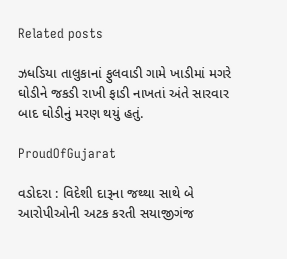Related posts

ઝધડિયા તાલુકાનાં ફુલવાડી ગામે ખાડીમાં મગરે ઘોડીને જકડી રાખી ફાડી નાખતાં અંતે સારવાર બાદ ઘોડીનું મરણ થયું હતું.

ProudOfGujarat

વડોદરા : વિદેશી દારૂના જથ્થા સાથે બે આરોપીઓની અટક કરતી સયાજીગંજ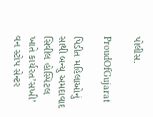પોલીસ.

ProudOfGujarat

પિડીત મહિલાઓનું સાથી બન્યુ અમદાવાદ સિવીલ હોસ્પિટલ ખાતે કાર્યરત’સખી’ વન સ્ટોપ સેન્ટર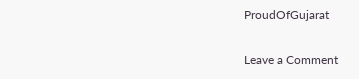ProudOfGujarat

Leave a Comment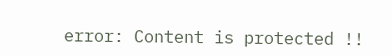error: Content is protected !!